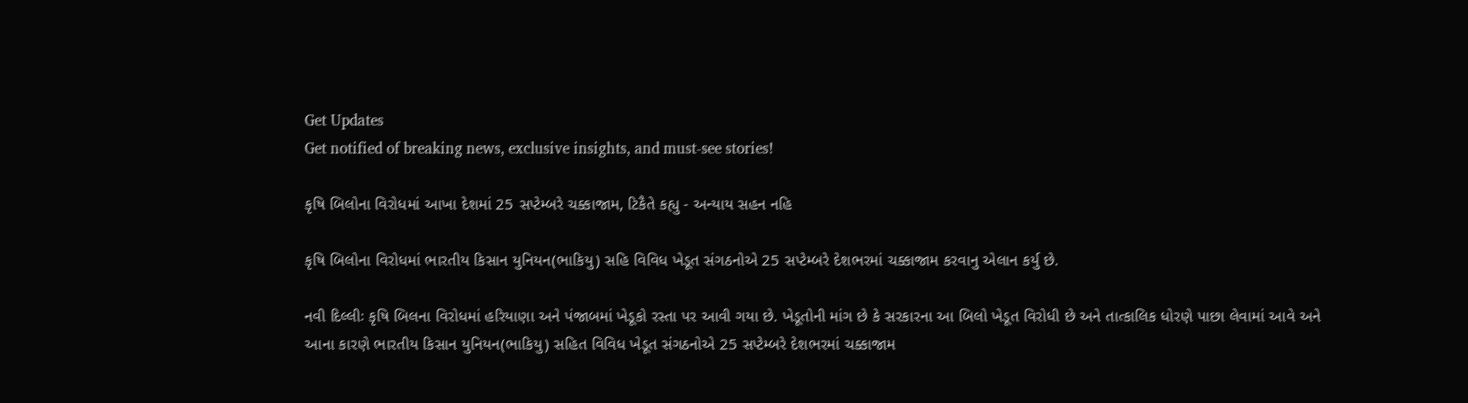Get Updates
Get notified of breaking news, exclusive insights, and must-see stories!

કૃષિ બિલોના વિરોધમાં આખા દેશમાં 25 સપ્ટેમ્બરે ચક્કાજામ, ટિકૈતે કહ્યુ - અન્યાય સહન નહિ

કૃષિ બિલોના વિરોધમાં ભારતીય કિસાન યુનિયન(ભાકિયુ) સહિ વિવિધ ખેડૂત સંગઠનોએ 25 સપ્ટેમ્બરે દેશભરમાં ચક્કાજામ કરવાનુ એલાન કર્યુ છે.

નવી દિલ્લીઃ કૃષિ બિલના વિરોધમાં હરિયાણા અને પંજાબમાં ખેડૂકો રસ્તા પર આવી ગયા છે. ખેડૂતોની માંગ છે કે સરકારના આ બિલો ખેડૂત વિરોધી છે અને તાત્કાલિક ધોરણે પાછા લેવામાં આવે અને આના કારણે ભારતીય કિસાન યુનિયન(ભાકિયુ) સહિત વિવિધ ખેડૂત સંગઠનોએ 25 સપ્ટેમ્બરે દેશભરમાં ચક્કાજામ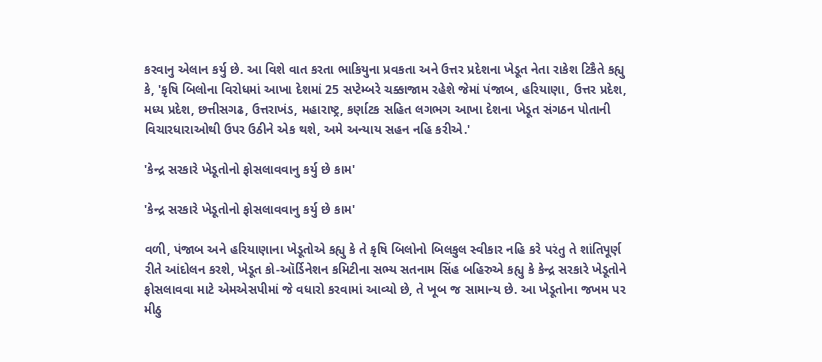કરવાનુ એલાન કર્યુ છે. આ વિશે વાત કરતા ભાકિયુના પ્રવકતા અને ઉત્તર પ્રદેશના ખેડૂત નેતા રાકેશ ટિકૈતે કહ્યુ કે, 'કૃષિ બિલોના વિરોધમાં આખા દેશમાં 25 સપ્ટેમ્બરે ચક્કાજામ રહેશે જેમાં પંજાબ, હરિયાણા, ઉત્તર પ્રદેશ, મધ્ય પ્રદેશ, છત્તીસગઢ, ઉત્તરાખંડ, મહારાષ્ટ્ર, કર્ણાટક સહિત લગભગ આખા દેશના ખેડૂત સંગઠન પોતાની વિચારધારાઓથી ઉપર ઉઠીને એક થશે, અમે અન્યાય સહન નહિ કરીએ.'

'કેન્દ્ર સરકારે ખેડૂતોનો ફોસલાવવાનુ કર્યુ છે કામ'

'કેન્દ્ર સરકારે ખેડૂતોનો ફોસલાવવાનુ કર્યુ છે કામ'

વળી, પંજાબ અને હરિયાણાના ખેડૂતોએ કહ્યુ કે તે કૃષિ બિલોનો બિલકુલ સ્વીકાર નહિ કરે પરંતુ તે શાંતિપૂર્ણ રીતે આંદોલન કરશે, ખેડૂત કો-ઑર્ડિનેશન કમિટીના સભ્ય સતનામ સિંહ બહિરુએ કહ્યુ કે કેન્દ્ર સરકારે ખેડૂતોને ફોસલાવવા માટે એમએસપીમાં જે વધારો કરવામાં આવ્યો છે, તે ખૂબ જ સામાન્ય છે. આ ખેડૂતોના જખમ પર મીઠુ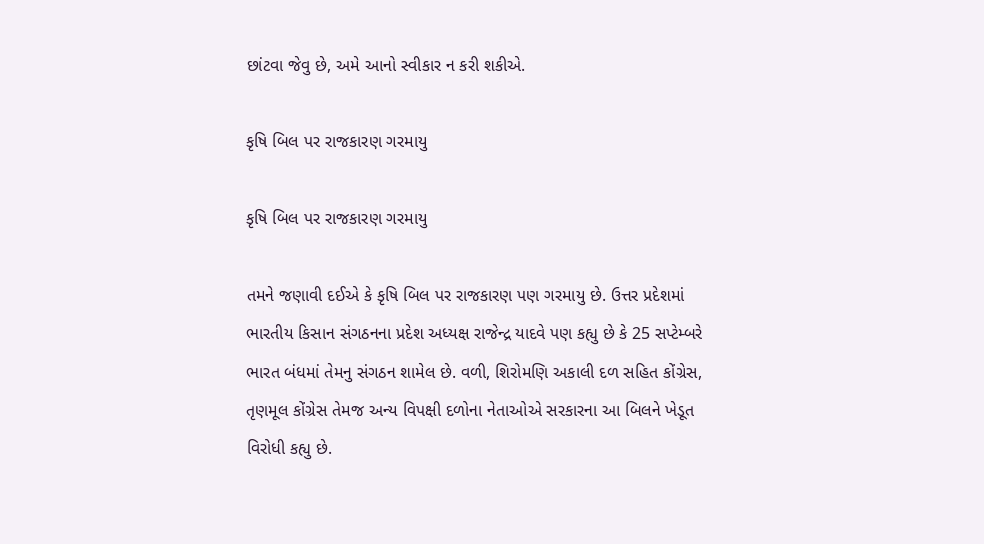છાંટવા જેવુ છે, અમે આનો સ્વીકાર ન કરી શકીએ.

કૃષિ બિલ પર રાજકારણ ગરમાયુ

કૃષિ બિલ પર રાજકારણ ગરમાયુ

તમને જણાવી દઈએ કે કૃષિ બિલ પર રાજકારણ પણ ગરમાયુ છે. ઉત્તર પ્રદેશમાં ભારતીય કિસાન સંગઠનના પ્રદેશ અધ્યક્ષ રાજેન્દ્ર યાદવે પણ કહ્યુ છે કે 25 સપ્ટેમ્બરે ભારત બંધમાં તેમનુ સંગઠન શામેલ છે. વળી, શિરોમણિ અકાલી દળ સહિત કોંગ્રેસ, તૃણમૂલ કોંગ્રેસ તેમજ અન્ય વિપક્ષી દળોના નેતાઓએ સરકારના આ બિલને ખેડૂત વિરોધી કહ્યુ છે.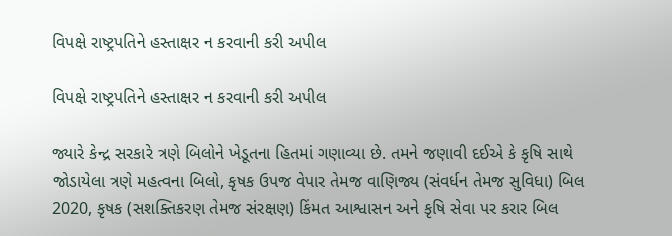વિપક્ષે રાષ્ટ્રપતિને હસ્તાક્ષર ન કરવાની કરી અપીલ

વિપક્ષે રાષ્ટ્રપતિને હસ્તાક્ષર ન કરવાની કરી અપીલ

જ્યારે કેન્દ્ર સરકારે ત્રણે બિલોને ખેડૂતના હિતમાં ગણાવ્યા છે. તમને જણાવી દઈએ કે કૃષિ સાથે જોડાયેલા ત્રણે મહત્વના બિલો, કૃષક ઉપજ વેપાર તેમજ વાણિજ્ય (સંવર્ધન તેમજ સુવિધા) બિલ 2020, કૃષક (સશક્તિકરણ તેમજ સંરક્ષણ) કિંમત આશ્વાસન અને કૃષિ સેવા પર કરાર બિલ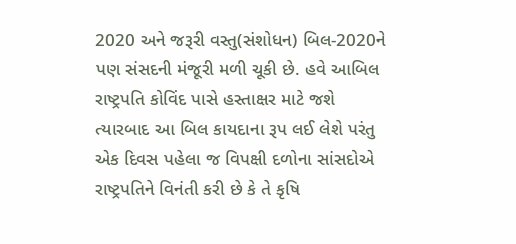2020 અને જરૂરી વસ્તુ(સંશોધન) બિલ-2020ને પણ સંસદની મંજૂરી મળી ચૂકી છે. હવે આબિલ રાષ્ટ્રપતિ કોવિંદ પાસે હસ્તાક્ષર માટે જશે ત્યારબાદ આ બિલ કાયદાના રૂપ લઈ લેશે પરંતુ એક દિવસ પહેલા જ વિપક્ષી દળોના સાંસદોએ રાષ્ટ્રપતિને વિનંતી કરી છે કે તે કૃષિ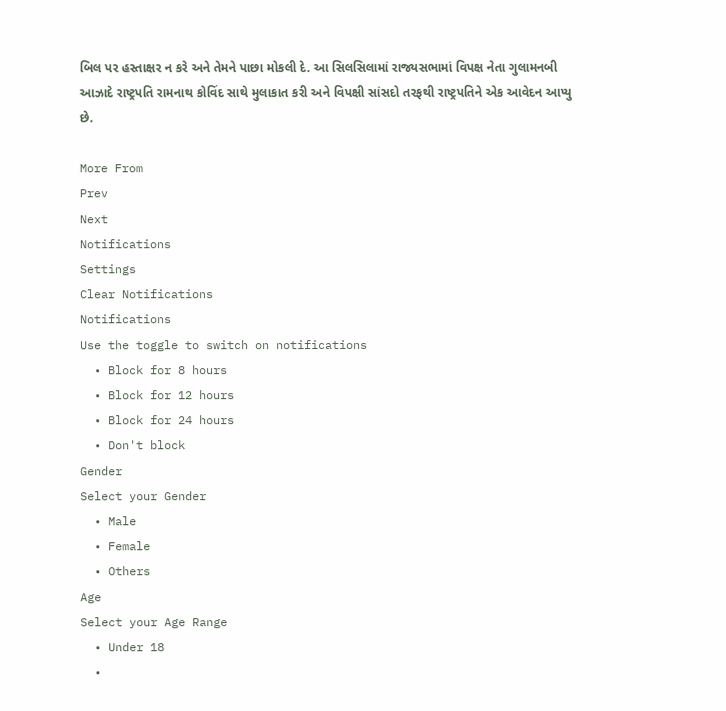બિલ પર હસ્તાક્ષર ન કરે અને તેમને પાછા મોકલી દે. આ સિલસિલામાં રાજ્યસભામાં વિપક્ષ નેતા ગુલામનબી આઝાદે રાષ્ટ્રપતિ રામનાથ કોવિંદ સાથે મુલાકાત કરી અને વિપક્ષી સાંસદો તરફથી રાષ્ટ્રપતિને એક આવેદન આપ્યુ છે.

More From
Prev
Next
Notifications
Settings
Clear Notifications
Notifications
Use the toggle to switch on notifications
  • Block for 8 hours
  • Block for 12 hours
  • Block for 24 hours
  • Don't block
Gender
Select your Gender
  • Male
  • Female
  • Others
Age
Select your Age Range
  • Under 18
  •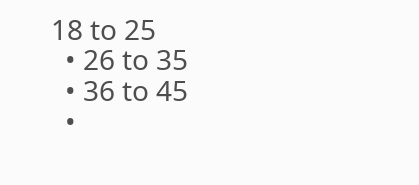18 to 25
  • 26 to 35
  • 36 to 45
  •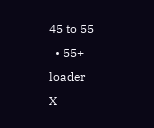45 to 55
  • 55+
loader
X